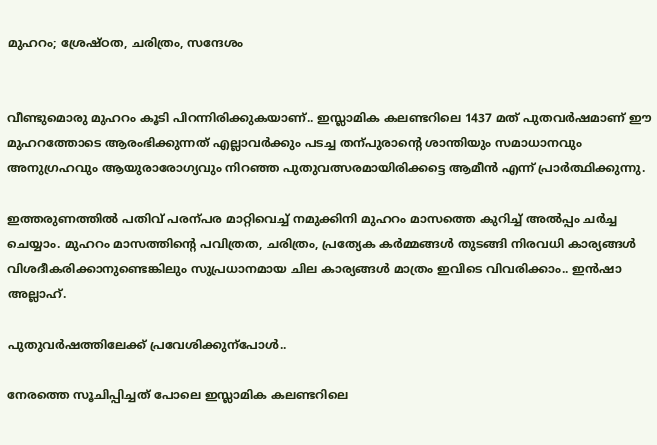മുഹറം; ശ്രേഷ്ഠത, ചരിത്രം, സന്ദേശം


വീണ്ടുമൊരു മുഹറം കൂടി പിറന്നിരിക്കുകയാണ്.. ഇസ്ലാമിക കലണ്ടറിലെ 1437 മത് പുതവർ‍ഷമാണ് ഈ മുഹറത്തോടെ ആരംഭിക്കുന്നത് എല്ലാവർ‍ക്കും പടച്ച തന്പുരാന്‍റെ ശാന്തിയും സമാധാനവും അനുഗ്രഹവും ആയുരാരോഗ്യവും നിറഞ്ഞ പുതുവത്സരമായിരിക്കട്ടെ ആമീൻ എന്ന് പ്രാർ‍ത്ഥിക്കുന്നു.

ഇത്തരുണത്തിൽ‍ പതിവ് പരന്പര മാറ്റിവെച്ച് നമുക്കിനി മുഹറം മാസത്തെ കുറിച്ച് അൽ‍പ്പം ചർ‍ച്ച ചെയ്യാം. മുഹ‍റം മാസത്തിന്‍റെ പവിത്രത, ചരിത്രം, പ്രത്യേക കർ‍മ്മങ്ങൾ‍ തുടങ്ങി നിരവധി കാര്യങ്ങൾ‍ വിശദീകരിക്കാനുണ്ടെങ്കിലും സുപ്രധാനമായ ചില കാര്യങ്ങൾ‍ മാത്രം ഇവിടെ വിവരിക്കാം.. ഇൻഷാ അല്ലാഹ്.

പുതുവർ‍ഷത്തിലേക്ക് പ്രവേശിക്കുന്പോൾ‍..

നേരത്തെ സൂചിപ്പിച്ചത് പോലെ ഇസ്ലാമിക കലണ്ടറിലെ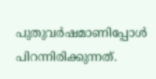പുതുവർ‍ഷമാണിപ്പോൾ‍ പിറന്നിരിക്കുന്നത്.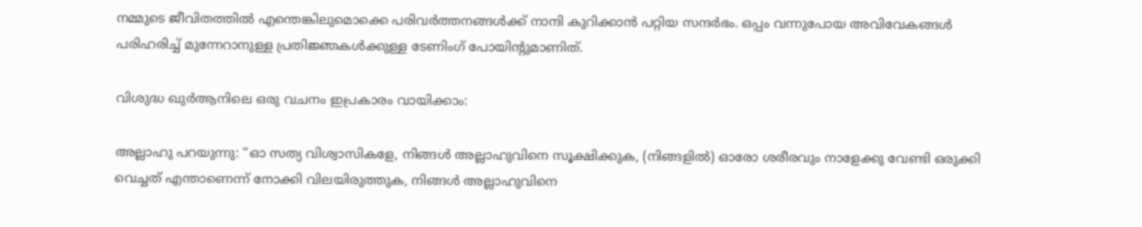നമ്മുടെ ജീവിതത്തിൽ‍ എന്തെങ്കിലുമൊക്കെ പരിവർ‍ത്തനങ്ങൾ‍ക്ക് നാന്ദി കുറിക്കാൻ പറ്റിയ സന്ദർ‍ഭം. ഒപ്പം വന്നുപോയ അവിവേകങ്ങൾ‍ പരിഹരിച്ച് മുന്നേറാനുള്ള പ്രതിജ്ഞകൾ‍ക്കുള്ള ടേണിംഗ് പോയിന്‍റുമാണിത്.

വിശുദ്ധ ഖുർ‍ആനിലെ ഒരു വചനം ഇപ്രകാരം വായിക്കാം:

അല്ലാഹു പറയുന്നു: “ഓ സത്യ വിശ്വാസികളേ, നിങ്ങൾ‍ അല്ലാഹുവിനെ സൂക്ഷിക്കുക, (നിങ്ങളിൽ‍) ഓരോ ശരീരവും നാളേക്കു വേണ്ടി ഒരുക്കി വെച്ചത് എന്താണെന്ന് നോക്കി വിലയിരുത്തുക, നിങ്ങൾ‍ അല്ലാഹുവിനെ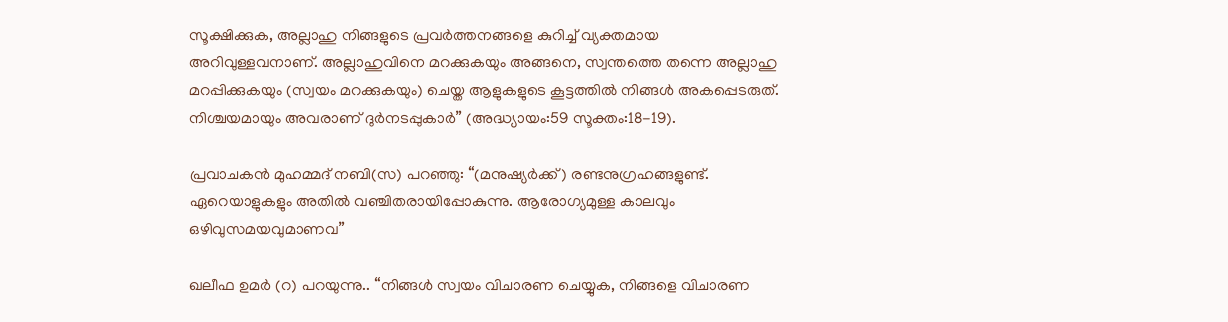സൂക്ഷിക്കുക, അല്ലാഹു നിങ്ങളുടെ പ്രവർ‍ത്തനങ്ങളെ കുറിച്ച് വ്യക്തമായ അറിവുള്ളവനാണ്. അല്ലാഹുവിനെ മറക്കുകയും അങ്ങനെ, സ്വന്തത്തെ തന്നെ അല്ലാഹു മറപ്പിക്കുകയും (സ്വയം മറക്കുകയും) ചെയ്ത ആളുകളുടെ കൂട്ടത്തിൽ‍ നിങ്ങൾ‍ അകപ്പെടരുത്. നിശ്ചയമായും അവരാണ് ദുർ‍നടപ്പുകാർ‍” (അദ്ധ്യായം:59 സൂക്തം:18−19).

പ്രവാചകൻ മുഹമ്മദ് നബി(സ) പറഞ്ഞു: “(മനുഷ്യർക്ക്) രണ്ടനുഗ്രഹങ്ങളുണ്ട്. ഏറെയാളുകളും അതിൽ‍ വഞ്ചിതരായിപ്പോകുന്നു. ആരോഗ്യമുള്ള കാലവും ഒഴിവുസമയവുമാണവ”

ഖലീഫ ഉമർ‍ (റ) പറയുന്നു.. “നിങ്ങൾ സ്വയം വിചാരണ ചെയ്യുക, നിങ്ങളെ വിചാരണ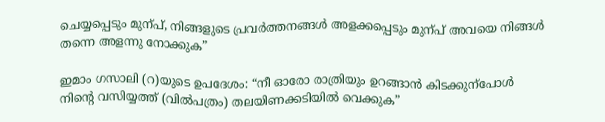ചെയ്യപ്പെടും മുന്പ്, നിങ്ങളുടെ പ്രവർത്തനങ്ങൾ അളക്കപ്പെടും മുന്പ് അവയെ നിങ്ങൾ തന്നെ അളന്നു നോക്കുക”

ഇമാം ഗസാലി (റ)യുടെ ഉപദേശം: “നീ ഓരോ രാത്രിയും ഉറങ്ങാൻ കിടക്കുന്പോൾ നിന്റെ വസിയ്യത്ത് (വിൽപത്രം) തലയിണക്കടിയിൽ വെക്കുക”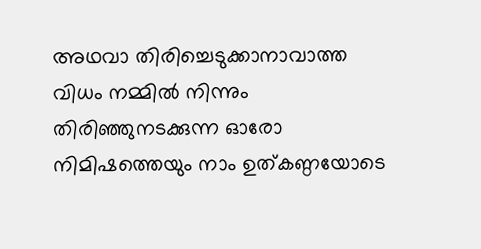അഥവാ തിരിച്ചെടുക്കാനാവാത്ത വിധം നമ്മിൽ‍ നിന്നും തിരിഞ്ഞുനടക്കുന്ന ഓരോ നിമിഷത്തെയും നാം ഉത്കണ്ഠയോടെ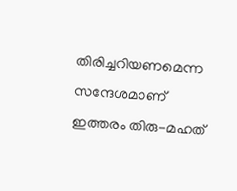തിരിച്ചറിയണമെന്ന സന്ദേശമാണ് ഇത്തരം തിരു−മഹത്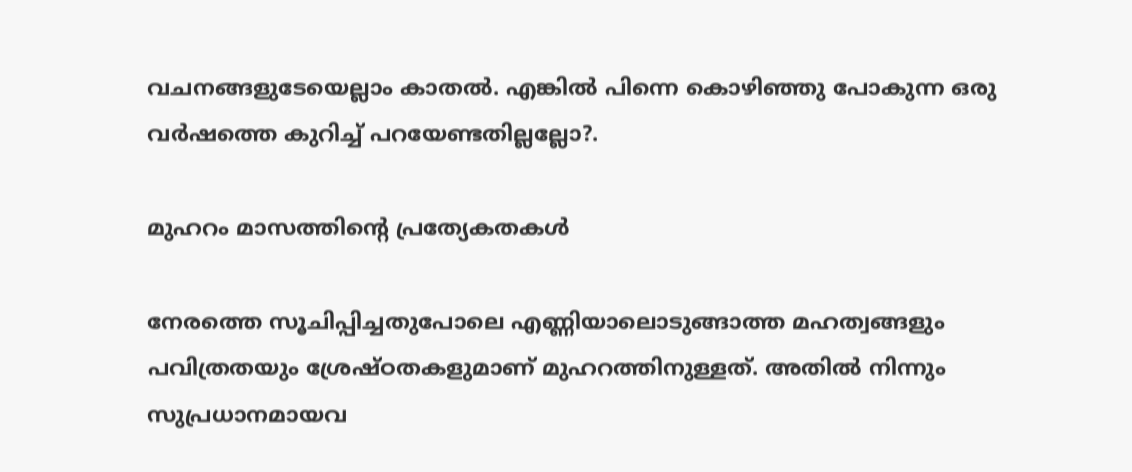വചനങ്ങളുടേയെല്ലാം കാതൽ‍. എങ്കിൽ പിന്നെ കൊഴിഞ്ഞു പോകുന്ന ഒരു വർ‍ഷത്തെ കുറിച്ച് പറയേണ്ടതില്ലല്ലോ?.

മുഹറം മാസത്തിന്റെ പ്രത്യേകതകൾ‍

നേരത്തെ സൂചിപ്പിച്ചതുപോലെ എണ്ണിയാലൊടുങ്ങാത്ത മഹത്വങ്ങളും പവിത്രതയും ശ്രേഷ്ഠതകളുമാണ് മുഹറത്തിനുള്ളത്. അതിൽ‍ നിന്നും സുപ്രധാനമായവ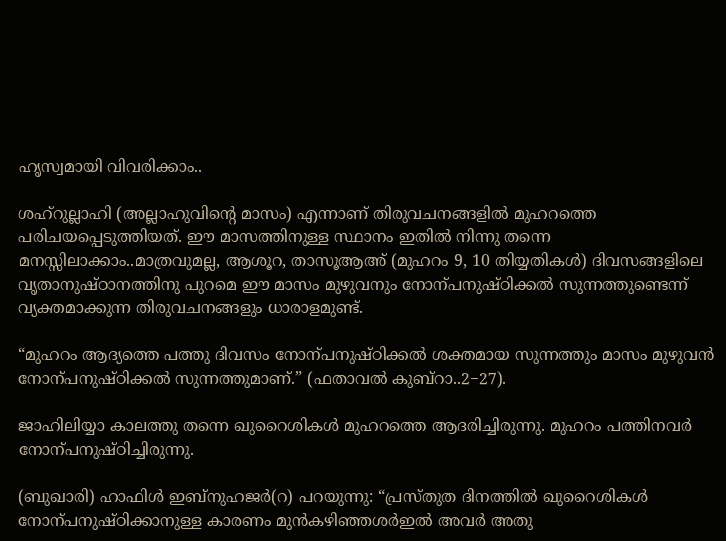ഹൃസ്വമായി വിവരിക്കാം..

ശഹ്റുല്ലാഹി (അല്ലാഹുവിന്‍റെ മാസം) എന്നാണ് തിരുവചനങ്ങളിൽ‍ മുഹറത്തെ പരിചയപ്പെടുത്തിയത്. ഈ മാസത്തിനുള്ള സ്ഥാനം ഇതിൽ‍ നിന്നു തന്നെ മനസ്സിലാക്കാം..മാത്രവുമല്ല, ആശൂറ, താസൂആഅ് (മുഹറം 9, 10 തിയ്യതികൾ‍) ദിവസങ്ങളിലെ വൃതാനുഷ്ഠാനത്തിനു പുറമെ ഈ മാസം മുഴുവനും നോന്പനുഷ്ഠിക്കൽ‍ സുന്നത്തുണ്ടെന്ന് വ്യക്തമാക്കുന്ന തിരുവചനങ്ങളും ധാരാളമുണ്ട്.

“മുഹറം ആദ്യത്തെ പത്തു ദിവസം നോന്പനുഷ്ഠിക്കൽ ശക്തമായ സുന്നത്തും മാസം മുഴുവൻ നോന്പനുഷ്ഠിക്കൽ‍ സുന്നത്തുമാണ്.” (ഫതാവൽ കുബ്റാ..2−27).

ജാഹിലിയ്യാ കാലത്തു തന്നെ ഖുറൈശികൾ‍ മുഹറത്തെ ആദരിച്ചിരുന്നു. മുഹറം പത്തിനവർ‍ നോന്പനുഷ്ഠിച്ചിരുന്നു.

(ബുഖാരി) ഹാഫിൾ ഇബ്നുഹജർ‍(റ) പറയുന്നു: “പ്രസ്തുത ദിനത്തിൽ‍ ഖുറൈശികൾ‍ നോന്പനുഷ്ഠിക്കാനുള്ള കാരണം മുൻകഴിഞ്ഞശർ‍ഇൽ‍ അവർ‍ അതു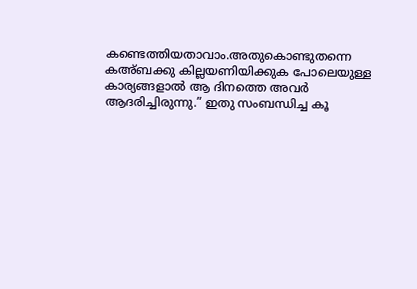കണ്ടെത്തിയതാവാം.അതുകൊണ്ടുതന്നെ കഅ്ബക്കു കില്ലയണിയിക്കുക പോലെയുള്ള കാര്യങ്ങളാൽ‍ ആ ദിനത്തെ അവർ‍ ആദരിച്ചിരുന്നു.” ഇതു സംബന്ധിച്ച കൂ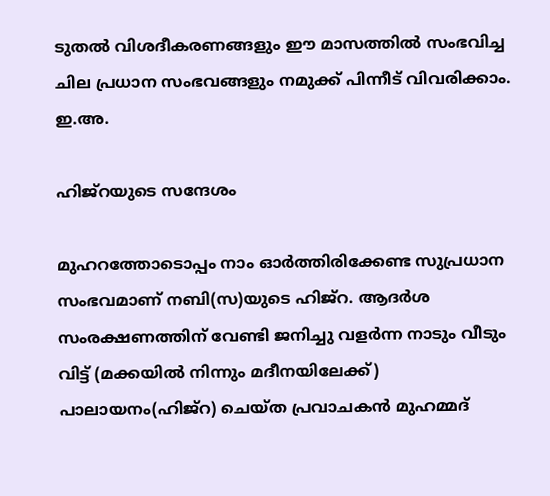ടുതൽ‍ വിശദീകരണങ്ങളും ഈ മാസത്തിൽ‍ സംഭവിച്ച ചില പ്രധാന സംഭവങ്ങളും നമുക്ക് പിന്നീട് വിവരിക്കാം. ഇ.അ.

ഹിജ്റയുടെ സന്ദേശം

മുഹറത്തോടൊപ്പം നാം ഓർ‍ത്തിരിക്കേണ്ട സുപ്രധാന സംഭവമാണ് നബി(സ)യുടെ ഹിജ്റ. ആദർ‍ശ സംരക്ഷണത്തിന് വേണ്ടി ജനിച്ചു വളർ‍ന്ന നാടും വീടും വിട്ട് (മക്കയിൽ‍ നിന്നും മദീനയിലേക്ക്) പാലായനം(ഹിജ്റ) ചെയ്ത പ്രവാചകൻ‍ മുഹമ്മദ്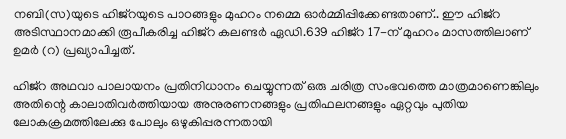നബി(സ)യുടെ ഹിജ്റയുടെ പാഠങ്ങളും മുഹറം നമ്മെ ഓർ‍മ്മിപ്പിക്കേണ്ടതാണ്.. ഈ ഹിജ്റ അടിസ്ഥാനമാക്കി രൂപീകരിച്ച ഹിജ്റ കലണ്ടർ‍ ഏഡി.639 ഹിജ്റ 17−ന് മുഹറം മാസത്തിലാണ് ഉമർ‍ (റ) പ്രഖ്യാപിച്ചത്.

ഹിജ്റ അഥവാ പാലായനം പ്രതിനിധാനം ചെയ്യുന്നത് ഒരു ചരിത്ര സംഭവത്തെ മാത്രമാണെങ്കിലും അതിന്റെ കാലാതിവർത്തിയായ അനുരണനങ്ങളും പ്രതിഫലനങ്ങളും ഏറ്റവും പുതിയ ലോകക്രമത്തിലേക്കു പോലും ഒഴുകിപ്പരന്നതായി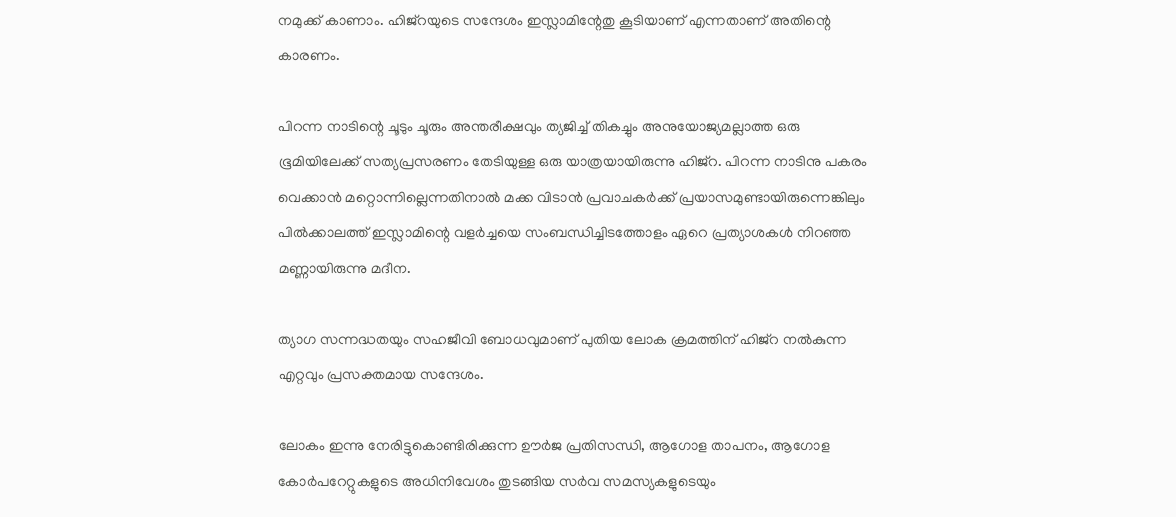നമുക്ക് കാണാം. ഹിജ്റയുടെ സന്ദേശം ഇസ്ലാമിന്റേതു കൂടിയാണ് എന്നതാണ് അതിന്റെ കാരണം.

പിറന്ന നാടിന്റെ ചൂടും ചൂരും അന്തരീക്ഷവും ത്യജിച്ച് തികച്ചും അനുയോജ്യമല്ലാത്ത ഒരു ഭൂമിയിലേക്ക് സത്യപ്രസരണം തേടിയുള്ള ഒരു യാത്രയായിരുന്നു ഹിജ്റ. പിറന്ന നാടിനു പകരം വെക്കാൻ മറ്റൊന്നില്ലെന്നതിനാൽ‍ മക്ക വിടാൻ പ്രവാചകർ‍ക്ക് പ്രയാസമുണ്ടായിരുന്നെങ്കിലും പിൽക്കാലത്ത് ഇസ്ലാമിന്റെ വളർച്ചയെ സംബന്ധിച്ചിടത്തോളം ഏറെ പ്രത്യാശകൾ‍ നിറഞ്ഞ മണ്ണായിരുന്നു മദീന.

ത്യാഗ സന്നദ്ധതയും സഹജീവി ബോധവുമാണ് പുതിയ ലോക ക്രമത്തിന് ഹിജ്റ നൽ‍കുന്ന എറ്റവും പ്രസക്തമായ സന്ദേശം.

ലോകം ഇന്നു നേരിട്ടുകൊണ്ടിരിക്കുന്ന ഊർജ പ്രതിസന്ധി, ആഗോള താപനം, ആഗോള കോർപറേറ്റുകളുടെ അധിനിവേശം തുടങ്ങിയ സർ‍വ സമസ്യകളുടെയും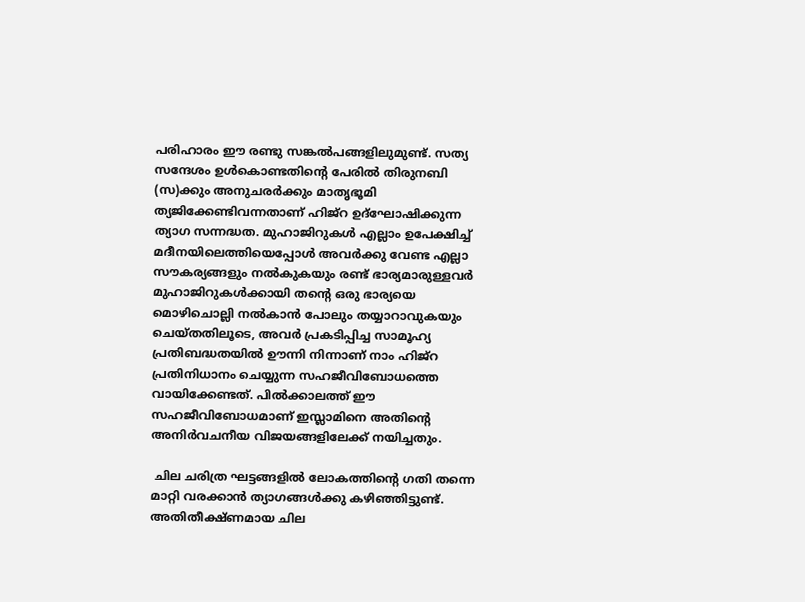പരിഹാരം ഈ രണ്ടു സങ്കൽ‍പങ്ങളിലുമുണ്ട്. സത്യ സന്ദേശം ഉൾ‍കൊണ്ടതിന്റെ പേരിൽ‍ തിരുനബി (സ)ക്കും അനുചരർ‍ക്കും മാതൃഭൂമി ത്യജിക്കേണ്ടിവന്നതാണ് ഹിജ്റ ഉദ്ഘോഷിക്കുന്ന ത്യാഗ സന്നദ്ധത. മുഹാജിറുകൾ‍ എല്ലാം ഉപേക്ഷിച്ച് മദീനയിലെത്തിയെപ്പോൾ‍ അവർക്കു വേണ്ട എല്ലാ സൗകര്യങ്ങളും നൽകുകയും രണ്ട് ഭാര്യമാരുള്ളവർ‍ മുഹാജിറുകൾക്കായി തന്റെ ഒരു ഭാര്യയെ മൊഴിചൊല്ലി നൽകാൻ പോലും തയ്യാറാവുകയും ചെയ്തതിലൂടെ, അവർ‍ പ്രകടിപ്പിച്ച സാമൂഹ്യ പ്രതിബദ്ധതയിൽ‍ ഊന്നി നിന്നാണ് നാം ഹിജ്റ പ്രതിനിധാനം ചെയ്യുന്ന സഹജീവിബോധത്തെ വായിക്കേണ്ടത്. പിൽക്കാലത്ത് ഈ സഹജീവിബോധമാണ് ഇസ്ലാമിനെ അതിന്റെ അനിർ‍വചനീയ വിജയങ്ങളിലേക്ക് നയിച്ചതും.

 ചില ചരിത്ര ഘട്ടങ്ങളിൽ‍ ലോകത്തിന്റെ ഗതി തന്നെ മാറ്റി വരക്കാന്‍ ത്യാഗങ്ങൾക്കു കഴിഞ്ഞിട്ടുണ്ട്. അതിതീക്ഷ്ണമായ ചില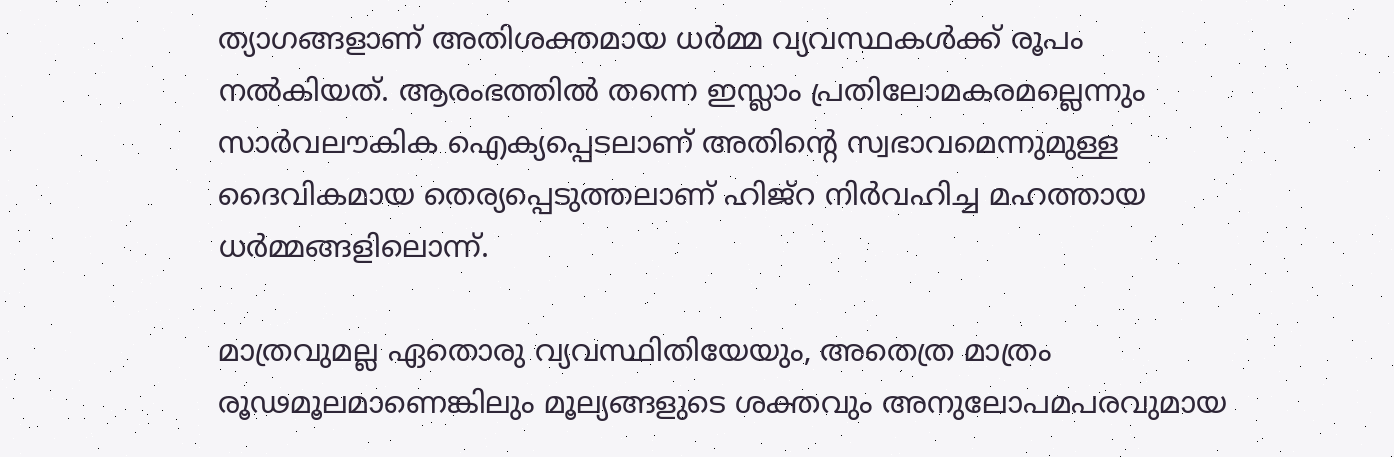ത്യാഗങ്ങളാണ് അതിശക്തമായ ധർ‍മ്മ വ്യവസ്ഥകൾക്ക് രൂപം നൽകിയത്. ആരംഭത്തിൽ‍ തന്നെ ഇസ്ലാം പ്രതിലോമകരമല്ലെന്നും സാർ‍വലൗകിക ഐക്യപ്പെടലാണ് അതിന്റെ സ്വഭാവമെന്നുമുള്ള ദൈവികമായ തെര്യപ്പെടുത്തലാണ് ഹിജ്റ നിർ‍വഹിച്ച മഹത്തായ ധർ‍മ്മങ്ങളിലൊന്ന്.

മാത്രവുമല്ല ഏതൊരു വ്യവസ്ഥിതിയേയും, അതെത്ര മാത്രം രൂഢമൂലമാണെങ്കിലും മൂല്യങ്ങളുടെ ശക്തവും അനുലോപമപരവുമായ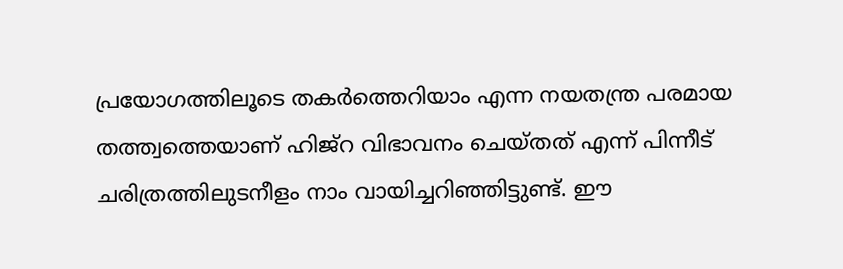പ്രയോഗത്തിലൂടെ തകർത്തെറിയാം എന്ന നയതന്ത്ര പരമായ തത്ത്വത്തെയാണ് ഹിജ്റ വിഭാവനം ചെയ്തത് എന്ന് പിന്നീട് ചരിത്രത്തിലുടനീളം നാം വായിച്ചറിഞ്ഞിട്ടുണ്ട്. ഈ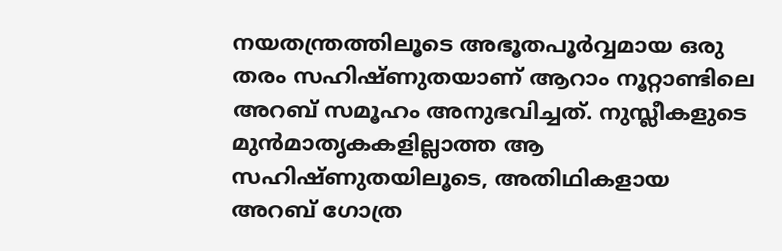നയതന്ത്രത്തിലൂടെ അഭൂതപൂർ‍വ്വമായ ഒരു തരം സഹിഷ്ണുതയാണ് ആറാം നൂറ്റാണ്ടിലെ അറബ് സമൂഹം അനുഭവിച്ചത്. നുസ്ലീകളുടെ മുന്‍മാതൃകകളില്ലാത്ത ആ സഹിഷ്ണുതയിലൂടെ, അതിഥികളായ അറബ് ഗോത്ര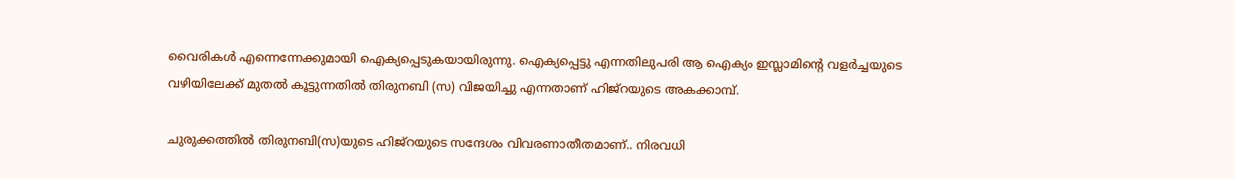വൈരികൾ‍ എന്നെന്നേക്കുമായി ഐക്യപ്പെടുകയായിരുന്നു. ഐക്യപ്പെട്ടു എന്നതിലുപരി ആ ഐക്യം ഇസ്ലാമിന്റെ വളർച്ചയുടെ വഴിയിലേക്ക് മുതൽ‍ കൂട്ടുന്നതിൽ‍ തിരുനബി (സ) വിജയിച്ചു എന്നതാണ് ഹിജ്റയുടെ അകക്കാമ്പ്.

ചുരുക്കത്തിൽ‍ തിരുനബി(സ)യുടെ ഹിജ്റയുടെ സന്ദേശം വിവരണാതീതമാണ്.. നിരവധി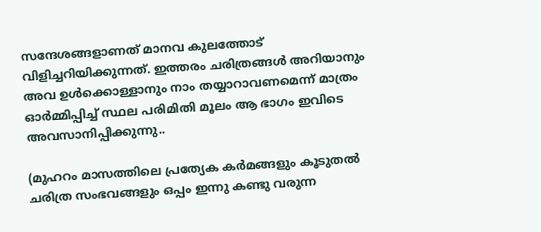സന്ദേശങ്ങളാണത് മാനവ കുലത്തോട് വിളിച്ചറിയിക്കുന്നത്. ഇത്തരം ചരിത്രങ്ങൾ‍ അറിയാനും അവ ഉൾ‍ക്കൊള്ളാനും നാം തയ്യാറാവണമെന്ന് മാത്രം ഓർ‍മ്മിപ്പിച്ച് സ്ഥല പരിമിതി മൂലം ആ ഭാഗം ഇവിടെ അവസാനിപ്പിക്കുന്നു..

(മുഹറം മാസത്തിലെ പ്രത്യേക കർ‍മങ്ങളും കൂടുതൽ‍ ചരിത്ര സംഭവങ്ങളും ഒപ്പം ഇന്നു കണ്ടു വരുന്ന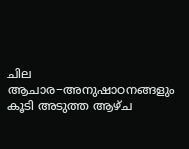ചില ആചാര−അനുഷാഠനങ്ങളും കൂടി അടുത്ത ആഴ്ച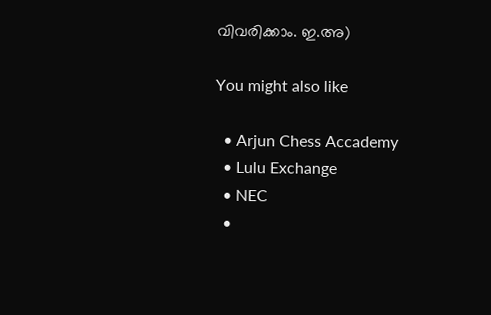വിവരിക്കാം. ഇ.അ)

You might also like

  • Arjun Chess Accademy
  • Lulu Exchange
  • NEC
  •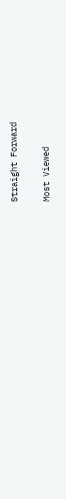Straight Forward

Most Viewed